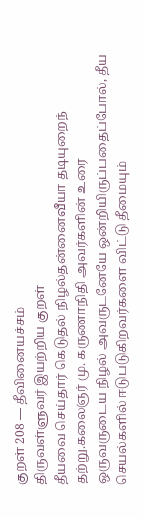குறள் 208 — தீவினையச்சம்
திருவள்ளுவர் இயற்றிய குறள்
தீயவை செய்தார் கெடுதல் நிழல்தன்னைவீயா தடியுறைந் தற்று.கலைஞர் மு. கருணாநிதி அவர்களின் உரை
ஒருவருடைய நிழல் அவருடனேயே ஒன்றியிருப்பதைப்போல், தீய செயல்களில் ஈடுபடுகிறவர்களை விட்டு தீமையும்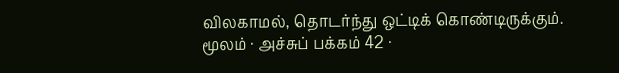விலகாமல், தொடர்ந்து ஒட்டிக் கொண்டிருக்கும்.
மூலம் · அச்சுப் பக்கம் 42 ·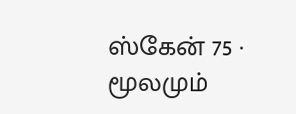ஸ்கேன் 75 · மூலமும்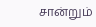சான்றும்